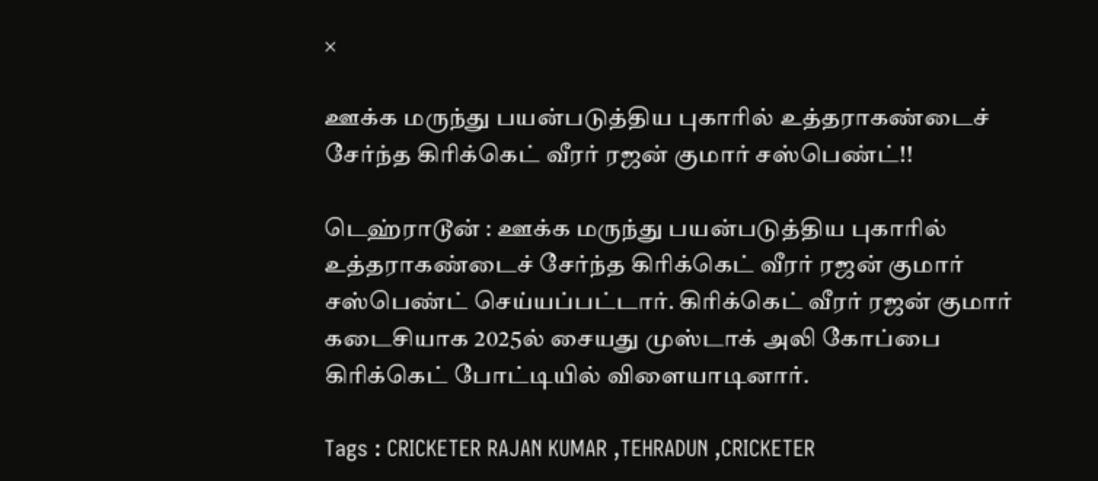×

ஊக்க மருந்து பயன்படுத்திய புகாரில் உத்தராகண்டைச் சேர்ந்த கிரிக்கெட் வீரர் ரஜன் குமார் சஸ்பெண்ட்!!

டெஹ்ராடூன் : ஊக்க மருந்து பயன்படுத்திய புகாரில் உத்தராகண்டைச் சேர்ந்த கிரிக்கெட் வீரர் ரஜன் குமார் சஸ்பெண்ட் செய்யப்பட்டார். கிரிக்கெட் வீரர் ரஜன் குமார் கடைசியாக 2025ல் சையது முஸ்டாக் அலி கோப்பை கிரிக்கெட் போட்டியில் விளையாடினார்.

Tags : CRICKETER RAJAN KUMAR ,TEHRADUN ,CRICKETER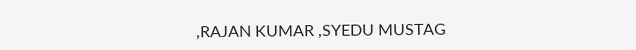,RAJAN KUMAR ,SYEDU MUSTAG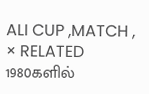ALI CUP ,MATCH ,
× RELATED 1980களில்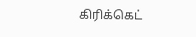கிரிக்கெட்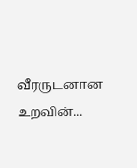வீரருடனான உறவின்...